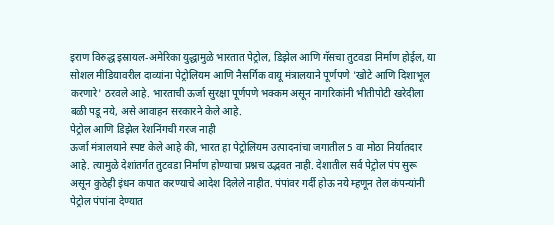इराण विरुद्ध इस्रायल-अमेरिका युद्धामुळे भारतात पेट्रोल, डिझेल आणि गॅसचा तुटवडा निर्माण होईल, या सोशल मीडियावरील दाव्यांना पेट्रोलियम आणि नैसर्गिक वायू मंत्रालयाने पूर्णपणे 'खोटे आणि दिशाभूल करणारे' ठरवले आहे. भारताची ऊर्जा सुरक्षा पूर्णपणे भक्कम असून नागरिकांनी भीतीपोटी खरेदीला बळी पडू नये, असे आवाहन सरकारने केले आहे.
पेट्रोल आणि डिझेल रेशनिंगची गरज नाही
ऊर्जा मंत्रालयाने स्पष्ट केले आहे की, भारत हा पेट्रोलियम उत्पादनांचा जगातील 5 वा मोठा निर्यातदार आहे. त्यामुळे देशांतर्गत तुटवडा निर्माण होण्याचा प्रश्नच उद्भवत नाही. देशातील सर्व पेट्रोल पंप सुरू असून कुठेही इंधन कपात करण्याचे आदेश दिलेले नाहीत. पंपांवर गर्दी होऊ नये म्हणून तेल कंपन्यांनी पेट्रोल पंपांना देण्यात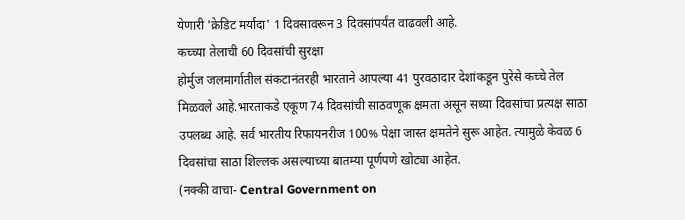येणारी 'क्रेडिट मर्यादा' 1 दिवसावरून 3 दिवसांपर्यंत वाढवली आहे.
कच्च्या तेलाची 60 दिवसांची सुरक्षा
होर्मुज जलमार्गातील संकटानंतरही भारताने आपल्या 41 पुरवठादार देशांकडून पुरेसे कच्चे तेल मिळवले आहे.भारताकडे एकूण 74 दिवसांची साठवणूक क्षमता असून सध्या दिवसांचा प्रत्यक्ष साठा उपलब्ध आहे. सर्व भारतीय रिफायनरीज 100% पेक्षा जास्त क्षमतेने सुरू आहेत. त्यामुळे केवळ 6 दिवसांचा साठा शिल्लक असल्याच्या बातम्या पूर्णपणे खोट्या आहेत.
(नक्की वाचा- Central Government on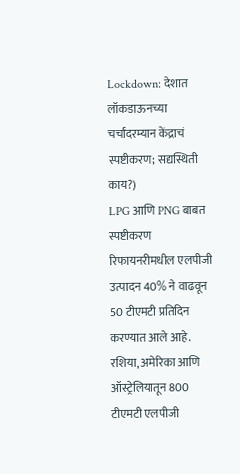Lockdown: देशात लॉकडाऊनच्या चर्चांदरम्यान केंद्राचं स्पष्टीकरण; सद्यस्थिती काय?)
LPG आणि PNG बाबत स्पष्टीकरण
रिफायनरीमधील एलपीजी उत्पादन 40% ने वाढवून 50 टीएमटी प्रतिदिन करण्यात आले आहे. रशिया, अमेरिका आणि ऑस्ट्रेलियातून 800 टीएमटी एलपीजी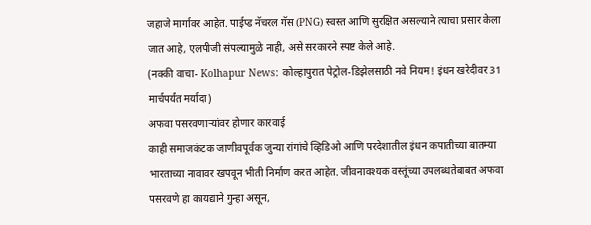जहाजे मार्गावर आहेत. पाईप्ड नॅचरल गॅस (PNG) स्वस्त आणि सुरक्षित असल्याने त्याचा प्रसार केला जात आहे, एलपीजी संपल्यामुळे नाही, असे सरकारने स्पष्ट केले आहे.
(नक्की वाचा- Kolhapur News: कोल्हापुरात पेट्रोल-डिझेलसाठी नवे नियम! इंधन खरेदीवर 31 मार्चपर्यंत मर्यादा)
अफवा पसरवणाऱ्यांवर होणार कारवाई
काही समाजकंटक जाणीवपूर्वक जुन्या रांगांचे व्हिडिओ आणि परदेशातील इंधन कपातीच्या बातम्या भारताच्या नावावर खपवून भीती निर्माण करत आहेत. जीवनावश्यक वस्तूंच्या उपलब्धतेबाबत अफवा पसरवणे हा कायद्याने गुन्हा असून,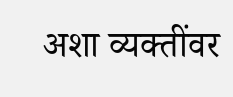अशा व्यक्तींवर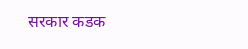सरकार कडक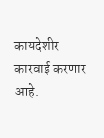कायदेशीर कारवाई करणार आहे.